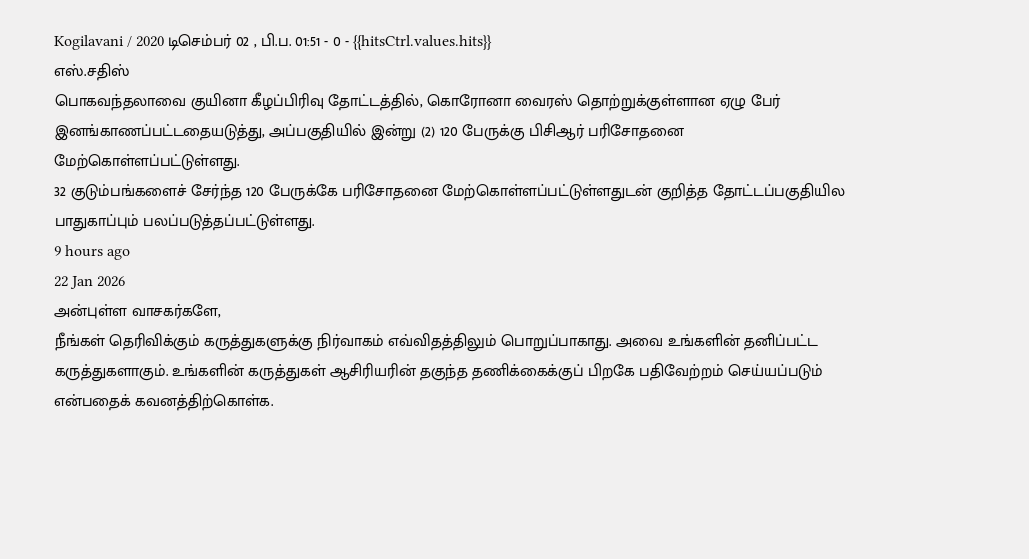Kogilavani / 2020 டிசெம்பர் 02 , பி.ப. 01:51 - 0 - {{hitsCtrl.values.hits}}
எஸ்.சதிஸ்
பொகவந்தலாவை குயினா கீழப்பிரிவு தோட்டத்தில், கொரோனா வைரஸ் தொற்றுக்குள்ளான ஏழு பேர் இனங்காணப்பட்டதையடுத்து, அப்பகுதியில் இன்று (2) 120 பேருக்கு பிசிஆர் பரிசோதனை மேற்கொள்ளப்பட்டுள்ளது.
32 குடும்பங்களைச் சேர்ந்த 120 பேருக்கே பரிசோதனை மேற்கொள்ளப்பட்டுள்ளதுடன் குறித்த தோட்டப்பகுதியில பாதுகாப்பும் பலப்படுத்தப்பட்டுள்ளது.
9 hours ago
22 Jan 2026
அன்புள்ள வாசகர்களே,
நீங்கள் தெரிவிக்கும் கருத்துகளுக்கு நிர்வாகம் எவ்விதத்திலும் பொறுப்பாகாது. அவை உங்களின் தனிப்பட்ட கருத்துகளாகும். உங்களின் கருத்துகள் ஆசிரியரின் தகுந்த தணிக்கைக்குப் பிறகே பதிவேற்றம் செய்யப்படும் என்பதைக் கவனத்திற்கொள்க.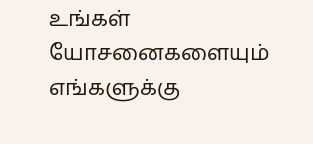உங்கள் யோசனைகளையும் எங்களுக்கு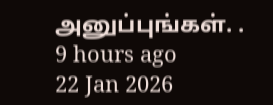அனுப்புங்கள். .
9 hours ago
22 Jan 2026